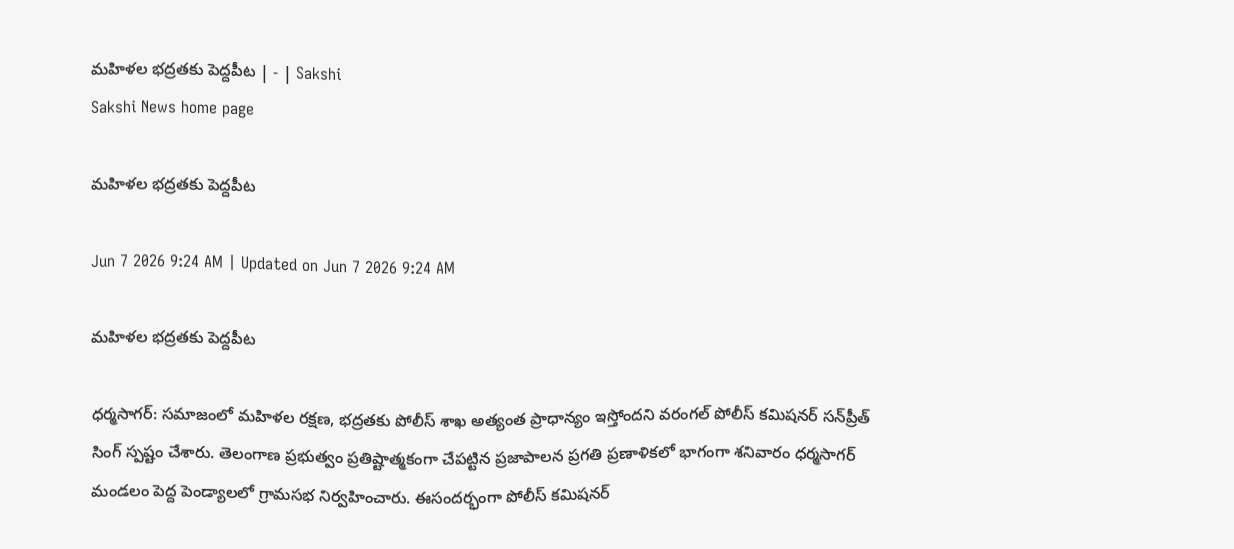మహిళల భద్రతకు పెద్దపీట | - | Sakshi
Sakshi News home page

మహిళల భద్రతకు పెద్దపీట

Jun 7 2026 9:24 AM | Updated on Jun 7 2026 9:24 AM

మహిళల భద్రతకు పెద్దపీట

ధర్మసాగర్‌: సమాజంలో మహిళల రక్షణ, భద్రతకు పోలీస్‌ శాఖ అత్యంత ప్రాధాన్యం ఇస్తోందని వరంగల్‌ పోలీస్‌ కమిషనర్‌ సన్‌ప్రీత్‌ సింగ్‌ స్పష్టం చేశారు. తెలంగాణ ప్రభుత్వం ప్రతిష్టాత్మకంగా చేపట్టిన ప్రజాపాలన ప్రగతి ప్రణాళికలో భాగంగా శనివారం ధర్మసాగర్‌ మండలం పెద్ద పెండ్యాలలో గ్రామసభ నిర్వహించారు. ఈసందర్భంగా పోలీస్‌ కమిషనర్‌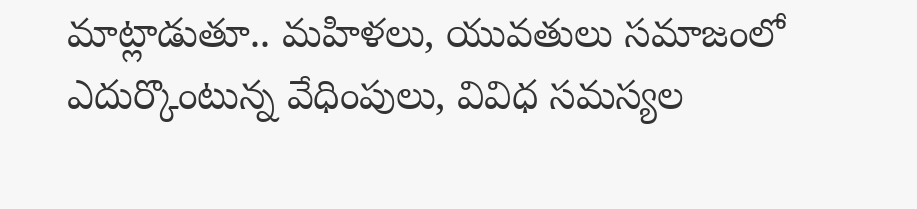మాట్లాడుతూ.. మహిళలు, యువతులు సమాజంలో ఎదుర్కొంటున్న వేధింపులు, వివిధ సమస్యల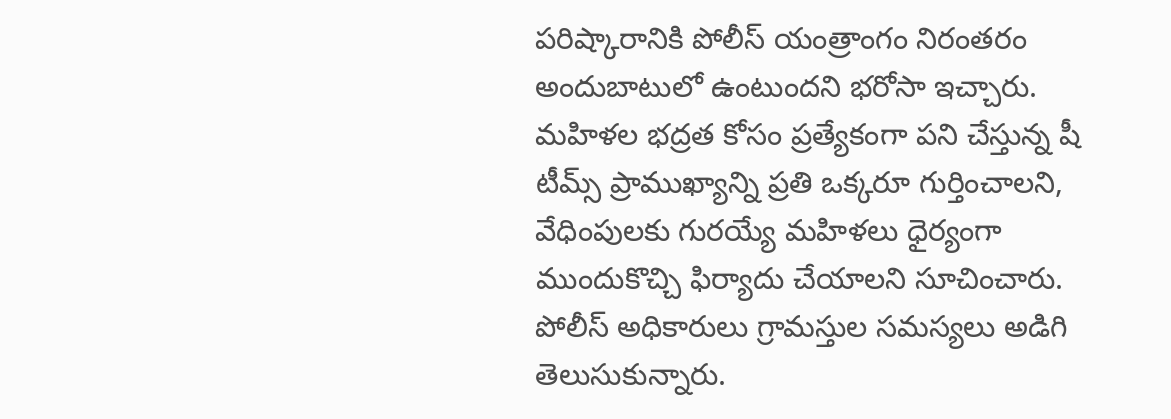పరిష్కారానికి పోలీస్‌ యంత్రాంగం నిరంతరం అందుబాటులో ఉంటుందని భరోసా ఇచ్చారు. మహిళల భద్రత కోసం ప్రత్యేకంగా పని చేస్తున్న షీ టీమ్స్‌ ప్రాముఖ్యాన్ని ప్రతి ఒక్కరూ గుర్తించాలని, వేధింపులకు గురయ్యే మహిళలు ధైర్యంగా ముందుకొచ్చి ఫిర్యాదు చేయాలని సూచించారు. పోలీస్‌ అధికారులు గ్రామస్తుల సమస్యలు అడిగి తెలుసుకున్నారు.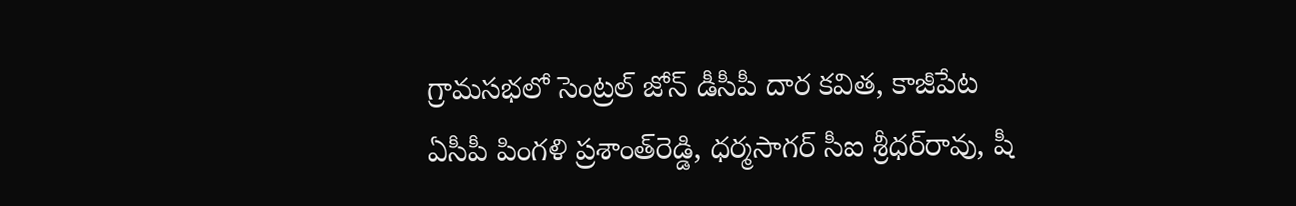గ్రామసభలో సెంట్రల్‌ జోన్‌ డీసీపీ దార కవిత, కాజీపేట ఏసీపీ పింగళి ప్రశాంత్‌రెడ్డి, ధర్మసాగర్‌ సీఐ శ్రీధర్‌రావు, షీ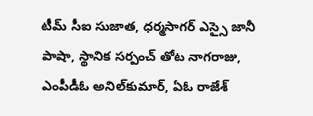టీమ్‌ సీఐ సుజాత, ధర్మసాగర్‌ ఎస్సై జానీ పాషా, స్థానిక సర్పంచ్‌ తోట నాగరాజు, ఎంపీడీఓ అనిల్‌కుమార్‌, ఏఓ రాజేశ్‌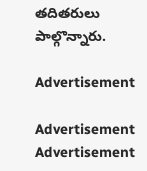తదితరులు పాల్గొన్నారు.

Advertisement

Advertisement
Advertisement